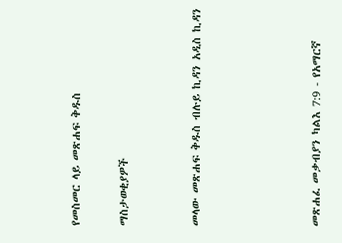የመስመር ላይ መጽሐፍ ቅዱስ

ማስታወቂያዎች


መላው መጽሐፍ ቅዱስ ብሉይ ኪዳን አዲስ ኪዳን




መጽሐፈ መቃብያን ካልእ 7:9 - የአማርኛ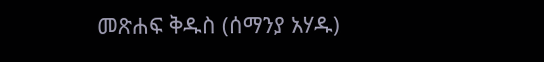መጽሐፍ ቅዱስ (ሰማንያ አሃዱ)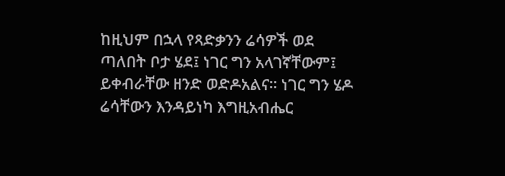ከዚህም በኋላ የጻድቃንን ሬሳዎች ወደ ጣለበት ቦታ ሄደ፤ ነገር ግን አላገኛቸውም፤ ይቀብራቸው ዘንድ ወድዶአልና። ነገር ግን ሄዶ ሬሳቸውን እንዳይነካ እግዚአብሔር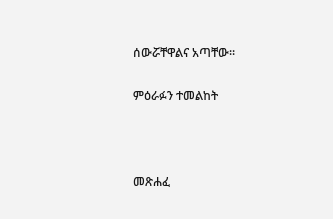ሰውሯቸዋልና አጣቸው።

ምዕራፉን ተመልከት



መጽሐፈ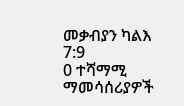መቃብያን ካልእ 7:9
0 ተሻማሚ ማመሳሰሪያዎች